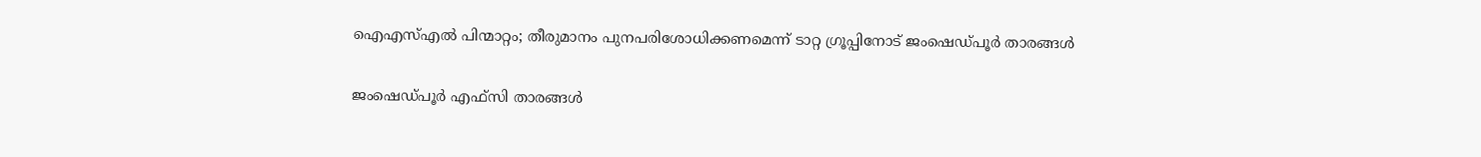ഐഎസ്എൽ പിന്മാറ്റം; തീരുമാനം പുനപരിശോധിക്കണമെന്ന് ടാറ്റ ഗ്രൂപ്പിനോട് ജംഷെഡ്പൂർ താരങ്ങൾ

ജംഷെഡ്പൂർ എഫ്സി താരങ്ങൾ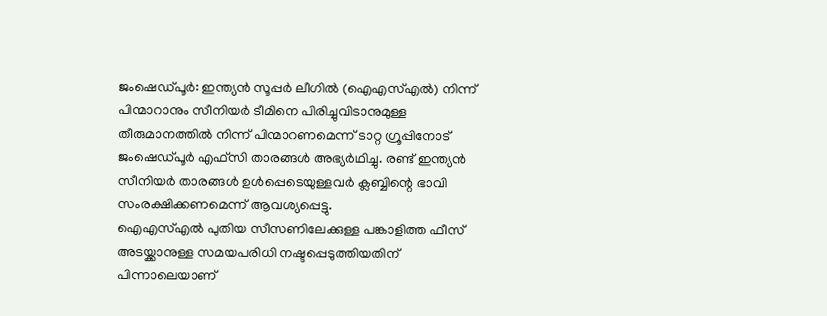ജംഷെഡ്പൂർ: ഇന്ത്യൻ സൂപ്പർ ലീഗിൽ (ഐഎസ്എൽ) നിന്ന് പിന്മാറാനും സീനിയർ ടീമിനെ പിരിച്ചുവിടാനുമുള്ള തീരുമാനത്തിൽ നിന്ന് പിന്മാറണമെന്ന് ടാറ്റ ഗ്രൂപ്പിനോട് ജംഷെഡ്പൂർ എഫ്സി താരങ്ങൾ അഭ്യർഥിച്ചു. രണ്ട് ഇന്ത്യൻ സീനിയർ താരങ്ങൾ ഉൾപ്പെടെയുള്ളവർ ക്ലബ്ബിന്റെ ഭാവി സംരക്ഷിക്കണമെന്ന് ആവശ്യപ്പെട്ടു.
ഐഎസ്എൽ പുതിയ സീസണിലേക്കുള്ള പങ്കാളിത്ത ഫീസ് അടയ്ക്കാനുള്ള സമയപരിധി നഷ്ടപ്പെടുത്തിയതിന് പിന്നാലെയാണ്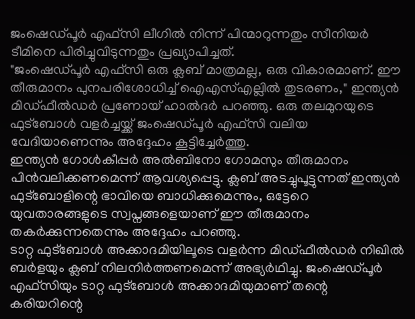ജംഷെഡ്പൂർ എഫ്സി ലീഗിൽ നിന്ന് പിന്മാറുന്നതും സീനിയർ ടീമിനെ പിരിച്ചുവിടുന്നതും പ്രഖ്യാപിച്ചത്.
"ജംഷെഡ്പൂർ എഫ്സി ഒരു ക്ലബ് മാത്രമല്ല, ഒരു വികാരമാണ്. ഈ തീരുമാനം പുനപരിശോധിച്ച് ഐഎസ്എല്ലിൽ തുടരണം," ഇന്ത്യൻ മിഡ്ഫീൽഡർ പ്രണോയ് ഹാൽദർ പറഞ്ഞു. ഒരു തലമുറയുടെ ഫുട്ബോൾ വളർച്ചയ്ക്ക് ജംഷെഡ്പൂർ എഫ്സി വലിയ വേദിയാണെന്നും അദ്ദേഹം കൂട്ടിച്ചേർത്തു.
ഇന്ത്യൻ ഗോൾകീപ്പർ അൽബിനോ ഗോമസും തീരുമാനം പിൻവലിക്കണമെന്ന് ആവശ്യപ്പെട്ടു. ക്ലബ് അടച്ചുപൂട്ടുന്നത് ഇന്ത്യൻ ഫുട്ബോളിന്റെ ഭാവിയെ ബാധിക്കുമെന്നും, ഒട്ടേറെ യുവതാരങ്ങളുടെ സ്വപ്നങ്ങളെയാണ് ഈ തീരുമാനം തകർക്കുന്നതെന്നും അദ്ദേഹം പറഞ്ഞു.
ടാറ്റ ഫുട്ബോൾ അക്കാദമിയിലൂടെ വളർന്ന മിഡ്ഫീൽഡർ നിഖിൽ ബർളയും ക്ലബ് നിലനിർത്തണമെന്ന് അഭ്യർഥിച്ചു. ജംഷെഡ്പൂർ എഫ്സിയും ടാറ്റ ഫുട്ബോൾ അക്കാദമിയുമാണ് തന്റെ കരിയറിന്റെ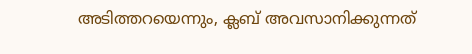അടിത്തറയെന്നും, ക്ലബ് അവസാനിക്കുന്നത്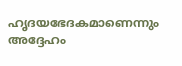ഹൃദയഭേദകമാണെന്നും അദ്ദേഹം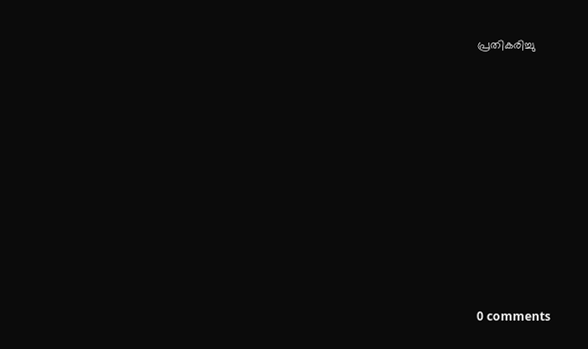പ്രതികരിച്ചു










0 comments